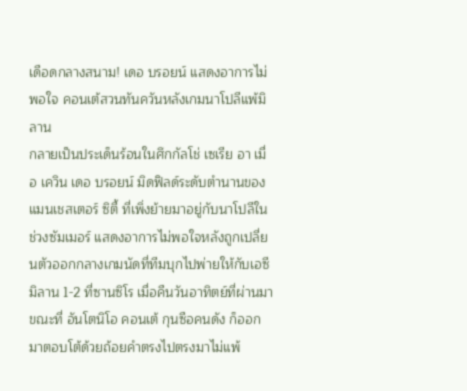เดือดกลางสนาม! เดอ บรอยน์ แสดงอาการไม่พอใจ คอนเต้สวนทันควันหลังเกมนาโปลีแพ้มิลาน
กลายเป็นประเด็นร้อนในศึกกัลโช่ เซเรีย อา เมื่อ เควิน เดอ บรอยน์ มิดฟิลด์ระดับตำนานของแมนเชสเตอร์ ซิตี้ ที่เพิ่งย้ายมาอยู่กับนาโปลีในช่วงซัมเมอร์ แสดงอาการไม่พอใจหลังถูกเปลี่ยนตัวออกกลางเกมนัดที่ทีมบุกไปพ่ายให้กับเอซี มิลาน 1-2 ที่ซานซิโร เมื่อคืนวันอาทิตย์ที่ผ่านมา ขณะที่ อันโตนิโอ คอนเต้ กุนซือคนดัง ก็ออกมาตอบโต้ด้วยถ้อยคำตรงไปตรงมาไม่แพ้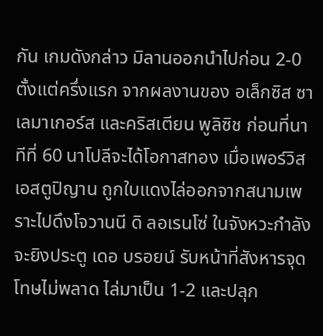กัน เกมดังกล่าว มิลานออกนำไปก่อน 2-0 ตั้งแต่ครึ่งแรก จากผลงานของ อเล็กซิส ซาเลมาเกอร์ส และคริสเตียน พูลิซิช ก่อนที่นาทีที่ 60 นาโปลีจะได้โอกาสทอง เมื่อเพอร์วิส เอสตูปิญาน ถูกใบแดงไล่ออกจากสนามเพราะไปดึงโจวานนี ดิ ลอเรนโซ่ ในจังหวะกำลังจะยิงประตู เดอ บรอยน์ รับหน้าที่สังหารจุดโทษไม่พลาด ไล่มาเป็น 1-2 และปลุก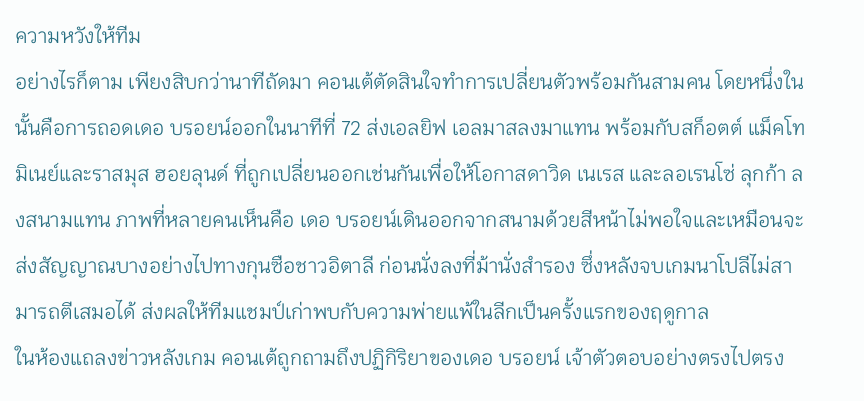ความหวังให้ทีม
อย่างไรก็ตาม เพียงสิบกว่านาทีถัดมา คอนเต้ตัดสินใจทำการเปลี่ยนตัวพร้อมกันสามคน โดยหนึ่งในนั้นคือการถอดเดอ บรอยน์ออกในนาทีที่ 72 ส่งเอลยิฟ เอลมาสลงมาแทน พร้อมกับสก็อตต์ แม็คโทมิเนย์และราสมุส ฮอยลุนด์ ที่ถูกเปลี่ยนออกเช่นกันเพื่อให้โอกาสดาวิด เนเรส และลอเรนโซ่ ลุกก้า ลงสนามแทน ภาพที่หลายคนเห็นคือ เดอ บรอยน์เดินออกจากสนามด้วยสีหน้าไม่พอใจและเหมือนจะส่งสัญญาณบางอย่างไปทางกุนซือชาวอิตาลี ก่อนนั่งลงที่ม้านั่งสำรอง ซึ่งหลังจบเกมนาโปลีไม่สามารถตีเสมอได้ ส่งผลให้ทีมแชมป์เก่าพบกับความพ่ายแพ้ในลีกเป็นครั้งแรกของฤดูกาล
ในห้องแถลงข่าวหลังเกม คอนเต้ถูกถามถึงปฏิกิริยาของเดอ บรอยน์ เจ้าตัวตอบอย่างตรงไปตรง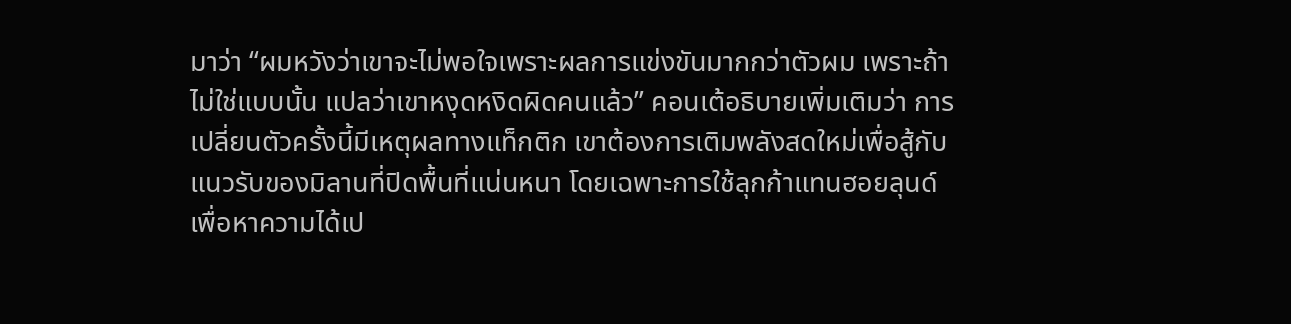มาว่า “ผมหวังว่าเขาจะไม่พอใจเพราะผลการแข่งขันมากกว่าตัวผม เพราะถ้าไม่ใช่แบบนั้น แปลว่าเขาหงุดหงิดผิดคนแล้ว” คอนเต้อธิบายเพิ่มเติมว่า การเปลี่ยนตัวครั้งนี้มีเหตุผลทางแท็กติก เขาต้องการเติมพลังสดใหม่เพื่อสู้กับแนวรับของมิลานที่ปิดพื้นที่แน่นหนา โดยเฉพาะการใช้ลุกก้าแทนฮอยลุนด์เพื่อหาความได้เป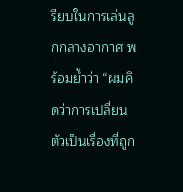รียบในการเล่นลูกกลางอากาศ พร้อมย้ำว่า “ผมคิดว่าการเปลี่ยนตัวเป็นเรื่องที่ถูก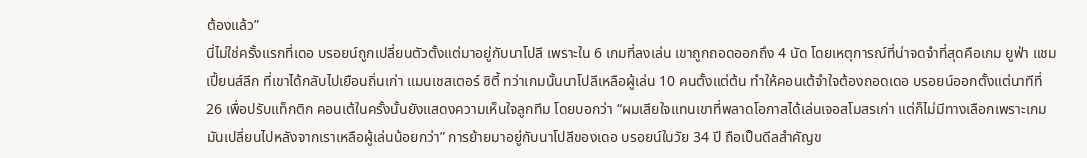ต้องแล้ว”
นี่ไม่ใช่ครั้งแรกที่เดอ บรอยน์ถูกเปลี่ยนตัวตั้งแต่มาอยู่กับนาโปลี เพราะใน 6 เกมที่ลงเล่น เขาถูกถอดออกถึง 4 นัด โดยเหตุการณ์ที่น่าจดจำที่สุดคือเกม ยูฟ่า แชมเปี้ยนส์ลีก ที่เขาได้กลับไปเยือนถิ่นเก่า แมนเชสเตอร์ ซิตี้ ทว่าเกมนั้นนาโปลีเหลือผู้เล่น 10 คนตั้งแต่ต้น ทำให้คอนเต้จำใจต้องถอดเดอ บรอยน์ออกตั้งแต่นาทีที่ 26 เพื่อปรับแท็กติก คอนเต้ในครั้งนั้นยังแสดงความเห็นใจลูกทีม โดยบอกว่า “ผมเสียใจแทนเขาที่พลาดโอกาสได้เล่นเจอสโมสรเก่า แต่ก็ไม่มีทางเลือกเพราะเกมมันเปลี่ยนไปหลังจากเราเหลือผู้เล่นน้อยกว่า” การย้ายมาอยู่กับนาโปลีของเดอ บรอยน์ในวัย 34 ปี ถือเป็นดีลสำคัญข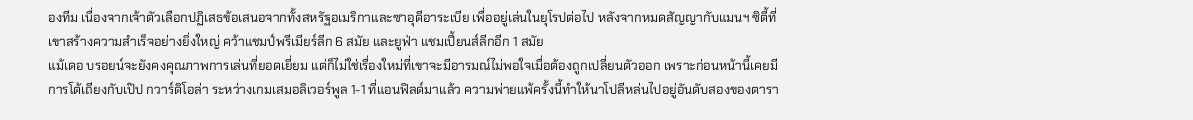องทีม เนื่องจากเจ้าตัวเลือกปฏิเสธข้อเสนอจากทั้งสหรัฐอเมริกาและซาอุดีอาระเบีย เพื่ออยู่เล่นในยุโรปต่อไป หลังจากหมดสัญญากับแมนฯ ซิตี้ที่เขาสร้างความสำเร็จอย่างยิ่งใหญ่ คว้าแชมป์พรีเมียร์ลีก 6 สมัย และยูฟ่า แชมเปี้ยนส์ลีกอีก 1 สมัย
แม้เดอ บรอยน์จะยังคงคุณภาพการเล่นที่ยอดเยี่ยม แต่ก็ไม่ใช่เรื่องใหม่ที่เขาจะมีอารมณ์ไม่พอใจเมื่อต้องถูกเปลี่ยนตัวออก เพราะก่อนหน้านี้เคยมีการโต้เถียงกับเป๊ป กวาร์ดิโอล่า ระหว่างเกมเสมอลิเวอร์พูล 1-1 ที่แอนฟิลด์มาแล้ว ความพ่ายแพ้ครั้งนี้ทำให้นาโปลีหล่นไปอยู่อันดับสองของตารา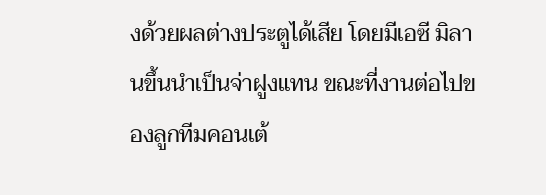งด้วยผลต่างประตูได้เสีย โดยมีเอซี มิลานขึ้นนำเป็นจ่าฝูงแทน ขณะที่งานต่อไปของลูกทีมคอนเต้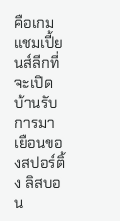คือเกมแชมเปี้ยนส์ลีกที่จะเปิดบ้านรับการมาเยือนของสปอร์ติ้ง ลิสบอน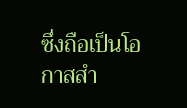ซึ่งถือเป็นโอกาสสำ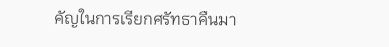คัญในการเรียกศรัทธาคืนมา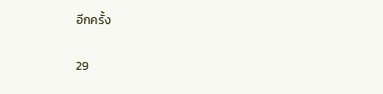อีกครั้ง

29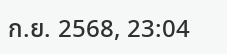ก.ย. 2568, 23:04